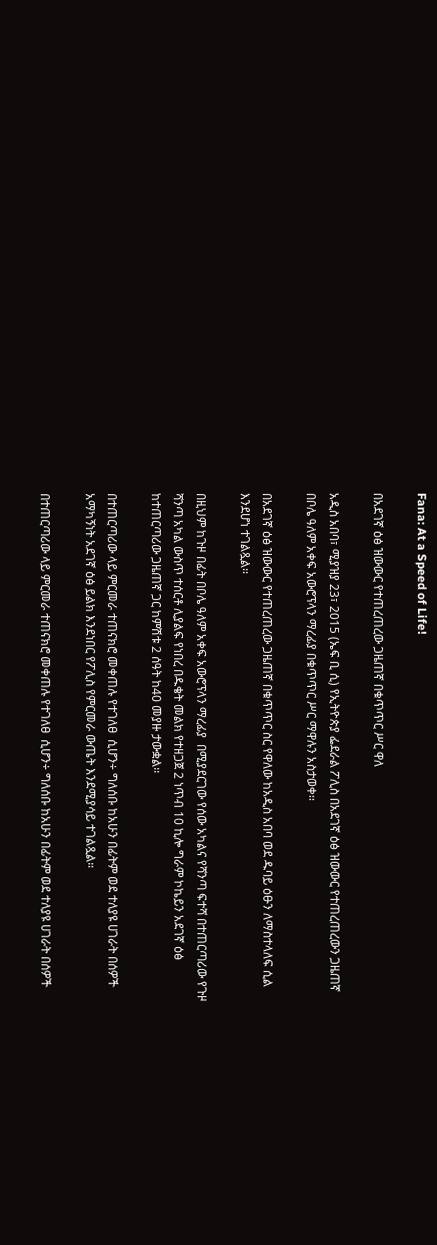Fana: At a Speed of Life!

በአደገኛ ዕፅ ዝውውር የተጠረጠረው ጋዜጠኛ በቁጥጥር ሥር ዋለ

አዲስ አበባ፣ ሚያዝያ 23፣ 2015 (ኤፍ ቢ ሲ) የኢትዮጵያ ፌደራል ፖሊስ በአደገኛ ዕፅ ዝውውር የተጠረጠረውን ጋዜጠኛ በቦሌ ዓለም አቀፍ አውሮፕላን ማረፊያ በቁጥጥር ሥር ማዋሉን አስታወቀ፡፡

በአደገኛ ዕፅ ዝውውር የተጠረጠረው ጋዜጠኛ በቁጥጥር ስር የዋለው ከአዲስ አበባ ወደ ዱባይ ዕፁን ለማስተላለፍ ሲል እንደሆነ ተገልጿል፡፡

በዚህም ከጉዞ በፊት በቦሌ ዓለም አቀፍ አውሮፕላን ማረፊያ  በሚያደርገው የሰው አካልና የሻንጣ ፍተሻ በተጠርጣሪው የጉዞ ሻንጣ አካል ውስጥ ተሰርቶ ሊያልፍ የነበረ በዱቄት መልክ የተዘጋጀ 2 ነጥብ 10 ኪሎ ግራም ኮኬይን አደገኛ ዕፅ ከተጠርጣሪው ጋዜጠኛ ጋር ከምሽቱ 2 ሰዓት ከ40 መያዙ ታውቋል፡፡

በተጠርጣሪው ላይ ምርመራ ተጠናክሮ መቀጠሉ የተገለፀ  ሲሆን÷ ግለሰቡ ከአሁን በፊትም ወደ ተለያዩ ሀገራት በሰዎች አማካኝነት አደገኛ ዕፅ ይልክ እንደነበር የፖሊስ የምርመራ ውጤት እንደሚያሳይ ተገልጿል።

በተጠርጣሪው ላይ ምርመራ ተጠናክሮ መቀጠሉ የተገለፀ  ሲሆን÷ ግለሰቡ ከአሁን በፊትም ወደ ተለያዩ ሀገራት በሰዎች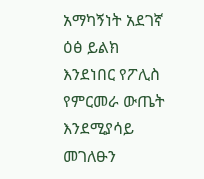አማካኝነት አደገኛ ዕፅ ይልክ እንደነበር የፖሊስ የምርመራ ውጤት እንደሚያሳይ  መገለፁን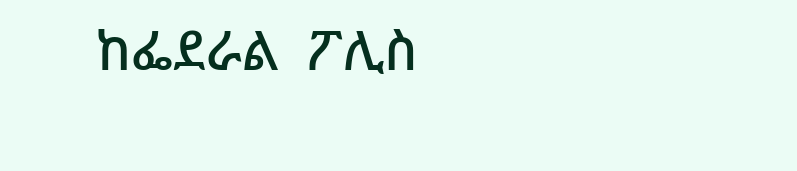ከፌደራል  ፖሊስ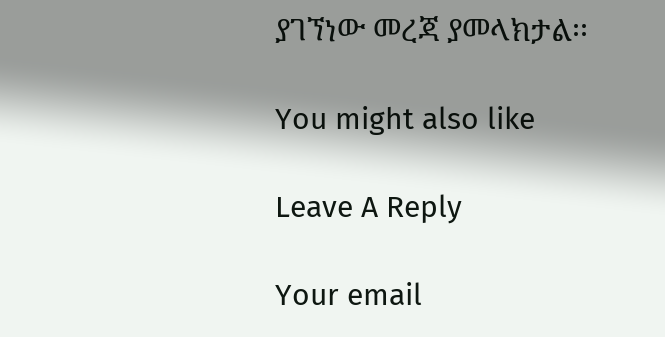ያገኘነው መረጃ ያመላክታል፡፡

You might also like

Leave A Reply

Your email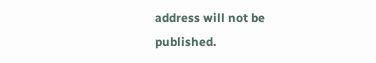address will not be published.